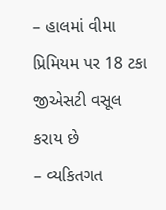– હાલમાં વીમા પ્રિમિયમ પર 18 ટકા જીએસટી વસૂલ કરાય છે
– વ્યકિતગત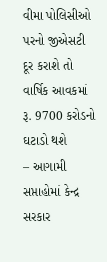વીમા પોલિસીઓ પરનો જીએસટી દૂર કરાશે તો વાર્ષિક આવકમાં રૂ. 9700 કરોડનો ઘટાડો થશે
– આગામી સપ્તાહોમાં કેન્દ્ર સરકાર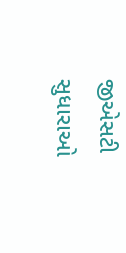જીએસટી સુધારાઓ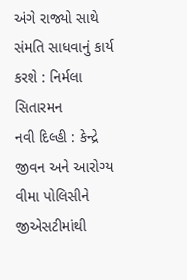અંગે રાજ્યો સાથે સંમતિ સાધવાનું કાર્ય કરશે : નિર્મલા સિતારમન
નવી દિલ્હી : કેન્દ્રે જીવન અને આરોગ્ય વીમા પોલિસીને જીએસટીમાંથી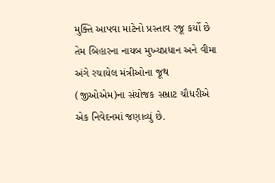મુક્તિ આપવા માટેનો પ્રસ્તાવ રજૂ કર્યો છે તેમ બિહારના નાયબ મુખ્યપ્રધાન અને વીમા અંગે રચાયેલ મંત્રીઓના જૂથ (જીઓએમ)ના સંયોજક સમ્રાટ ચૌધરીએ એક નિવેદનમાં જણાવ્યું છે.